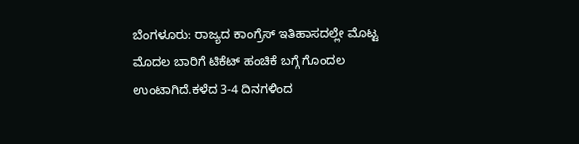ಬೆಂಗಳೂರು: ರಾಜ್ಯದ ಕಾಂಗ್ರೆಸ್ ಇತಿಹಾಸದಲ್ಲೇ ಮೊಟ್ಟ ಮೊದಲ ಬಾರಿಗೆ ಟಿಕೆಟ್ ಹಂಚಿಕೆ ಬಗ್ಗೆ ಗೊಂದಲ ಉಂಟಾಗಿದೆ.ಕಳೆದ 3-4 ದಿನಗಳಿಂದ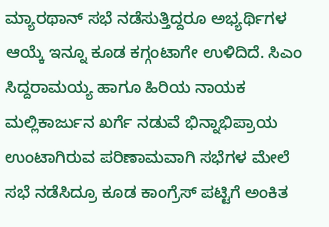ಮ್ಯಾರಥಾನ್ ಸಭೆ ನಡೆಸುತ್ತಿದ್ದರೂ ಅಭ್ಯರ್ಥಿಗಳ ಆಯ್ಕೆ ಇನ್ನೂ ಕೂಡ ಕಗ್ಗಂಟಾಗೇ ಉಳಿದಿದೆ. ಸಿಎಂ ಸಿದ್ದರಾಮಯ್ಯ ಹಾಗೂ ಹಿರಿಯ ನಾಯಕ ಮಲ್ಲಿಕಾರ್ಜುನ ಖರ್ಗೆ ನಡುವೆ ಭಿನ್ನಾಭಿಪ್ರಾಯ ಉಂಟಾಗಿರುವ ಪರಿಣಾಮವಾಗಿ ಸಭೆಗಳ ಮೇಲೆ ಸಭೆ ನಡೆಸಿದ್ರೂ ಕೂಡ ಕಾಂಗ್ರೆಸ್ ಪಟ್ಟಿಗೆ ಅಂಕಿತ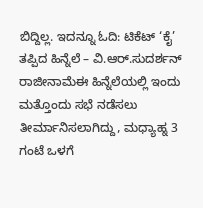ಬಿದ್ದಿಲ್ಲ. ಇದನ್ನೂ ಓದಿ: ಟಿಕೆಟ್ ‘ಕೈ’ ತಪ್ಪಿದ ಹಿನ್ನೆಲೆ – ವಿ.ಆರ್.ಸುದರ್ಶನ್ ರಾಜೀನಾಮೆಈ ಹಿನ್ನೆಲೆಯಲ್ಲಿ ಇಂದು ಮತ್ತೊಂದು ಸಭೆ ನಡೆಸಲು ತೀರ್ಮಾನಿಸಲಾಗಿದ್ದು, ಮಧ್ಯಾಹ್ನ 3 ಗಂಟೆ ಒಳಗೆ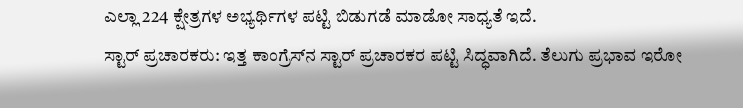ಎಲ್ಲಾ 224 ಕ್ಷೇತ್ರಗಳ ಅಭ್ಯರ್ಥಿಗಳ ಪಟ್ಟಿ ಬಿಡುಗಡೆ ಮಾಡೋ ಸಾಧ್ಯತೆ ಇದೆ.
ಸ್ಟಾರ್ ಪ್ರಚಾರಕರು: ಇತ್ತ ಕಾಂಗ್ರೆಸ್‍ನ ಸ್ಟಾರ್ ಪ್ರಚಾರಕರ ಪಟ್ಟಿ ಸಿದ್ಧವಾಗಿದೆ. ತೆಲುಗು ಪ್ರಭಾವ ಇರೋ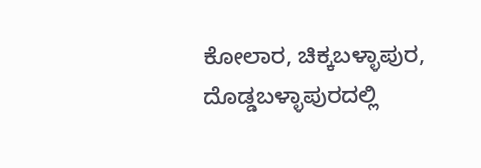ಕೋಲಾರ, ಚಿಕ್ಕಬಳ್ಳಾಪುರ, ದೊಡ್ಡಬಳ್ಳಾಪುರದಲ್ಲಿ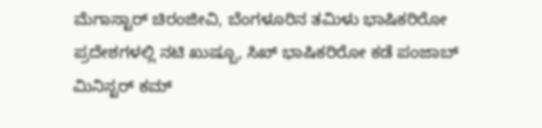ಮೆಗಾಸ್ಟಾರ್ ಚಿರಂಜೀವಿ, ಬೆಂಗಳೂರಿನ ತಮಿಳು ಭಾಷಿಕರಿರೋ ಪ್ರದೇಶಗಳಲ್ಲಿ ನಟಿ ಖುಷ್ಬೂ, ಸಿಖ್ ಭಾಷಿಕರಿರೋ ಕಡೆ ಪಂಜಾಬ್ ಮಿನಿಸ್ಟರ್ ಕಮ್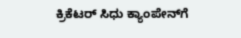ಕ್ರಿಕೆಟರ್ ಸಿಧು ಕ್ಯಾಂಪೇನ್‍ಗೆ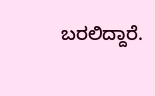ಬರಲಿದ್ದಾರೆ.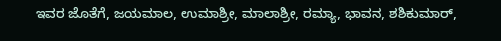ಇವರ ಜೊತೆಗೆ, ಜಯಮಾಲ, ಉಮಾಶ್ರೀ, ಮಾಲಾಶ್ರೀ, ರಮ್ಯಾ, ಭಾವನ, ಶಶಿಕುಮಾರ್,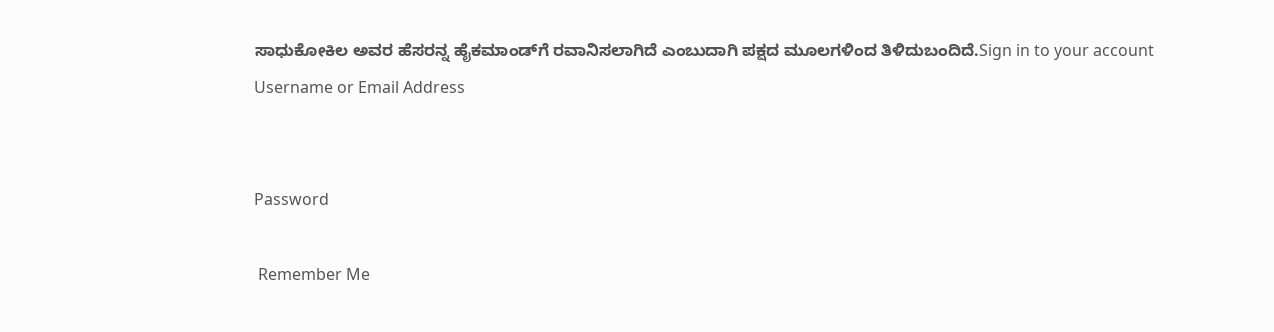ಸಾಧುಕೋಕಿಲ ಅವರ ಹೆಸರನ್ನ ಹೈಕಮಾಂಡ್‍ಗೆ ರವಾನಿಸಲಾಗಿದೆ ಎಂಬುದಾಗಿ ಪಕ್ಷದ ಮೂಲಗಳಿಂದ ತಿಳಿದುಬಂದಿದೆ.Sign in to your account
Username or Email Address


Password

 Remember Me